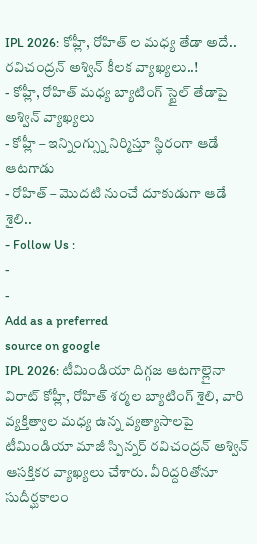IPL 2026: కోహ్లీ, రోహిత్ ల మధ్య తేడా అదే.. రవిచంద్రన్ అశ్విన్ కీలక వ్యాఖ్యలు..!
- కోహ్లీ, రోహిత్ మధ్య బ్యాటింగ్ స్టైల్ తేడాపై అశ్విన్ వ్యాఖ్యలు
- కోహ్లీ – ఇన్నింగ్స్ను నిర్మిస్తూ స్థిరంగా ఆడే ఆటగాడు
- రోహిత్ – మొదటి నుంచే దూకుడుగా ఆడే శైలి..
- Follow Us :
-
-
Add as a preferred
source on google
IPL 2026: టీమిండియా దిగ్గజ ఆటగాల్లైనా విరాట్ కోహ్లీ, రోహిత్ శర్మల బ్యాటింగ్ శైలి, వారి వ్యక్తిత్వాల మధ్య ఉన్న వ్యత్యాసాలపై టీమిండియా మాజీ స్పిన్నర్ రవిచంద్రన్ అశ్విన్ ఆసక్తికర వ్యాఖ్యలు చేశారు. వీరిద్దరితోనూ సుదీర్ఘకాలం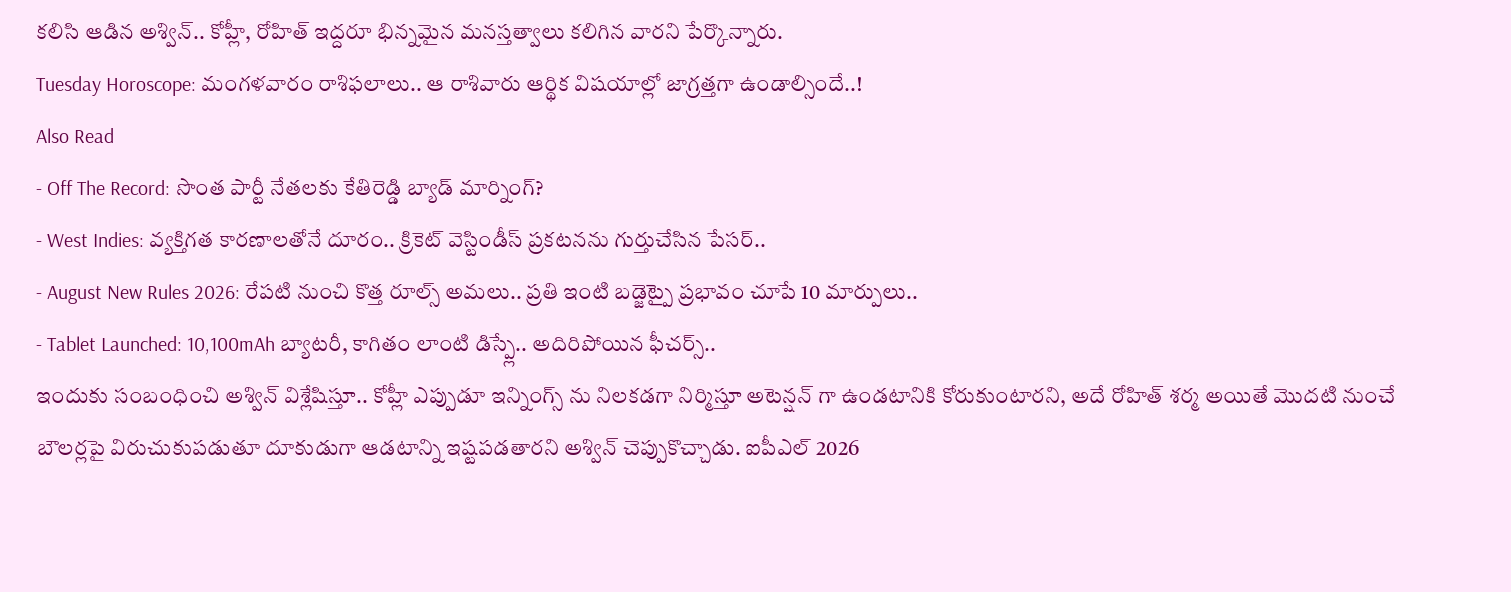కలిసి ఆడిన అశ్విన్.. కోహ్లీ, రోహిత్ ఇద్దరూ భిన్నమైన మనస్తత్వాలు కలిగిన వారని పేర్కొన్నారు.
Tuesday Horoscope: మంగళవారం రాశిఫలాలు.. ఆ రాశివారు ఆర్థిక విషయాల్లో జాగ్రత్తగా ఉండాల్సిందే..!
Also Read
- Off The Record: సొంత పార్టీ నేతలకు కేతిరెడ్డి బ్యాడ్ మార్నింగ్?
- West Indies: వ్యక్తిగత కారణాలతోనే దూరం.. క్రికెట్ వెస్టిండీస్ ప్రకటనను గుర్తుచేసిన పేసర్..
- August New Rules 2026: రేపటి నుంచి కొత్త రూల్స్ అమలు.. ప్రతి ఇంటి బడ్జెట్పై ప్రభావం చూపే 10 మార్పులు..
- Tablet Launched: 10,100mAh బ్యాటరీ, కాగితం లాంటి డిస్ప్లే.. అదిరిపోయిన ఫీచర్స్..
ఇందుకు సంబంధించి అశ్విన్ విశ్లేషిస్తూ.. కోహ్లీ ఎప్పుడూ ఇన్నింగ్స్ ను నిలకడగా నిర్మిస్తూ అటెన్షన్ గా ఉండటానికి కోరుకుంటారని, అదే రోహిత్ శర్మ అయితే మొదటి నుంచే బౌలర్లపై విరుచుకుపడుతూ దూకుడుగా ఆడటాన్ని ఇష్టపడతారని అశ్విన్ చెప్పుకొచ్చాడు. ఐపీఎల్ 2026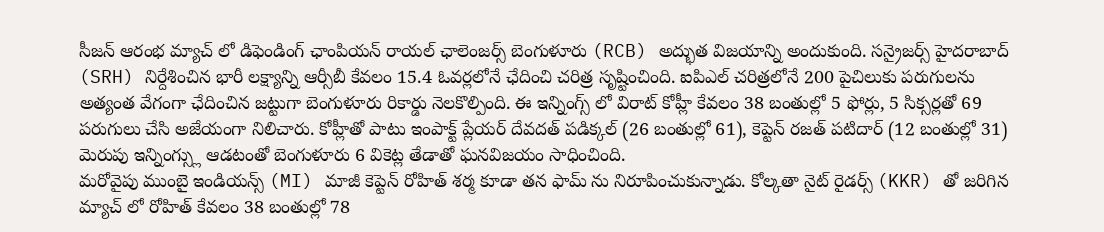సీజన్ ఆరంభ మ్యాచ్ లో డిఫెండింగ్ ఛాంపియన్ రాయల్ ఛాలెంజర్స్ బెంగుళూరు (RCB) అద్భుత విజయాన్ని అందుకుంది. సన్రైజర్స్ హైదరాబాద్ (SRH) నిర్దేశించిన భారీ లక్ష్యాన్ని ఆర్సీబీ కేవలం 15.4 ఓవర్లలోనే ఛేదించి చరిత్ర సృష్టించింది. ఐపిఎల్ చరిత్రలోనే 200 పైచిలుకు పరుగులను అత్యంత వేగంగా ఛేదించిన జట్టుగా బెంగుళూరు రికార్డు నెలకొల్పింది. ఈ ఇన్నింగ్స్ లో విరాట్ కోహ్లీ కేవలం 38 బంతుల్లో 5 ఫోర్లు, 5 సిక్సర్లతో 69 పరుగులు చేసి అజేయంగా నిలిచారు. కోహ్లీతో పాటు ఇంపాక్ట్ ప్లేయర్ దేవదత్ పడిక్కల్ (26 బంతుల్లో 61), కెప్టెన్ రజత్ పటిదార్ (12 బంతుల్లో 31) మెరుపు ఇన్నింగ్స్లు ఆడటంతో బెంగుళూరు 6 వికెట్ల తేడాతో ఘనవిజయం సాధించింది.
మరోవైపు ముంబై ఇండియన్స్ (MI) మాజీ కెప్టెన్ రోహిత్ శర్మ కూడా తన ఫామ్ ను నిరూపించుకున్నాడు. కోల్కతా నైట్ రైడర్స్ (KKR) తో జరిగిన మ్యాచ్ లో రోహిత్ కేవలం 38 బంతుల్లో 78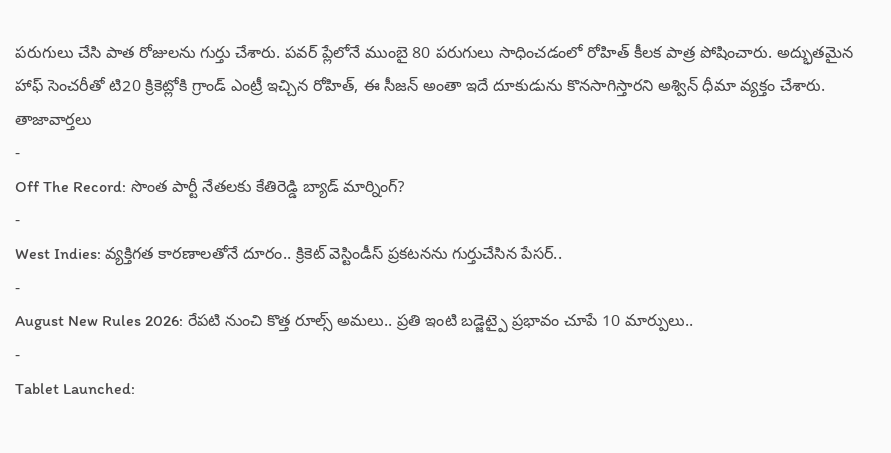పరుగులు చేసి పాత రోజులను గుర్తు చేశారు. పవర్ ప్లేలోనే ముంబై 80 పరుగులు సాధించడంలో రోహిత్ కీలక పాత్ర పోషించారు. అద్భుతమైన హాఫ్ సెంచరీతో టి20 క్రికెట్లోకి గ్రాండ్ ఎంట్రీ ఇచ్చిన రోహిత్, ఈ సీజన్ అంతా ఇదే దూకుడును కొనసాగిస్తారని అశ్విన్ ధీమా వ్యక్తం చేశారు.
తాజావార్తలు
-
Off The Record: సొంత పార్టీ నేతలకు కేతిరెడ్డి బ్యాడ్ మార్నింగ్?
-
West Indies: వ్యక్తిగత కారణాలతోనే దూరం.. క్రికెట్ వెస్టిండీస్ ప్రకటనను గుర్తుచేసిన పేసర్..
-
August New Rules 2026: రేపటి నుంచి కొత్త రూల్స్ అమలు.. ప్రతి ఇంటి బడ్జెట్పై ప్రభావం చూపే 10 మార్పులు..
-
Tablet Launched: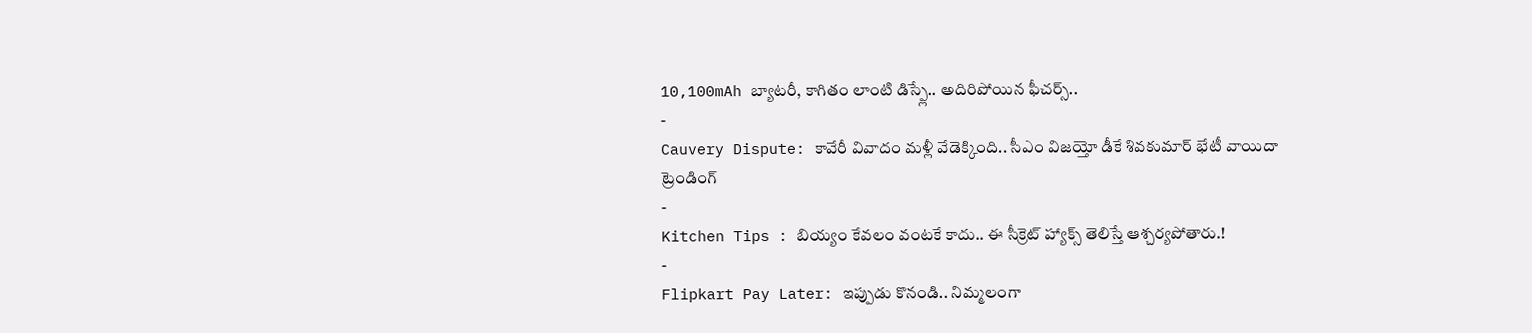10,100mAh బ్యాటరీ, కాగితం లాంటి డిస్ప్లే.. అదిరిపోయిన ఫీచర్స్..
-
Cauvery Dispute: కావేరీ వివాదం మళ్లీ వేడెక్కింది.. సీఎం విజయ్తో డీకే శివకుమార్ భేటీ వాయిదా
ట్రెండింగ్
-
Kitchen Tips : బియ్యం కేవలం వంటకే కాదు.. ఈ సీక్రెట్ హ్యాక్స్ తెలిస్తే ఆశ్చర్యపోతారు.!
-
Flipkart Pay Later: ఇప్పుడు కొనండి.. నిమ్మలంగా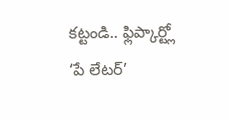కట్టండి.. ఫ్లిప్కార్ట్లో ‘పే లేటర్’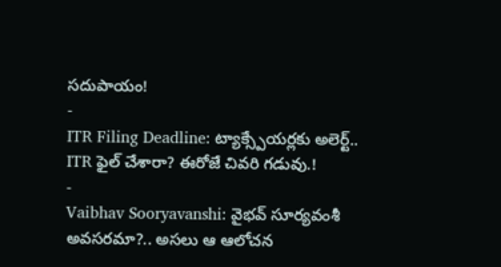సదుపాయం!
-
ITR Filing Deadline: ట్యాక్స్పేయర్లకు అలెర్ట్.. ITR ఫైల్ చేశారా? ఈరోజే చివరి గడువు.!
-
Vaibhav Sooryavanshi: వైభవ్ సూర్యవంశీ అవసరమా?.. అసలు ఆ ఆలోచన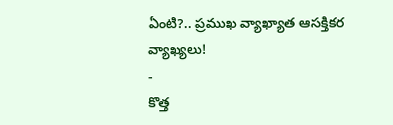ఏంటి?.. ప్రముఖ వ్యాఖ్యాత ఆసక్తికర వ్యాఖ్యలు!
-
కొత్త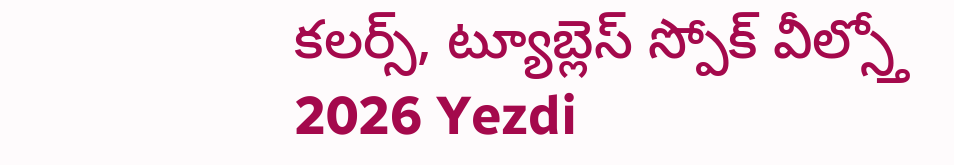కలర్స్, ట్యూబ్లెస్ స్పోక్ వీల్స్తో 2026 Yezdi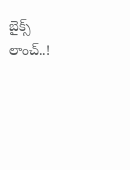బైక్స్ లాంచ్..!